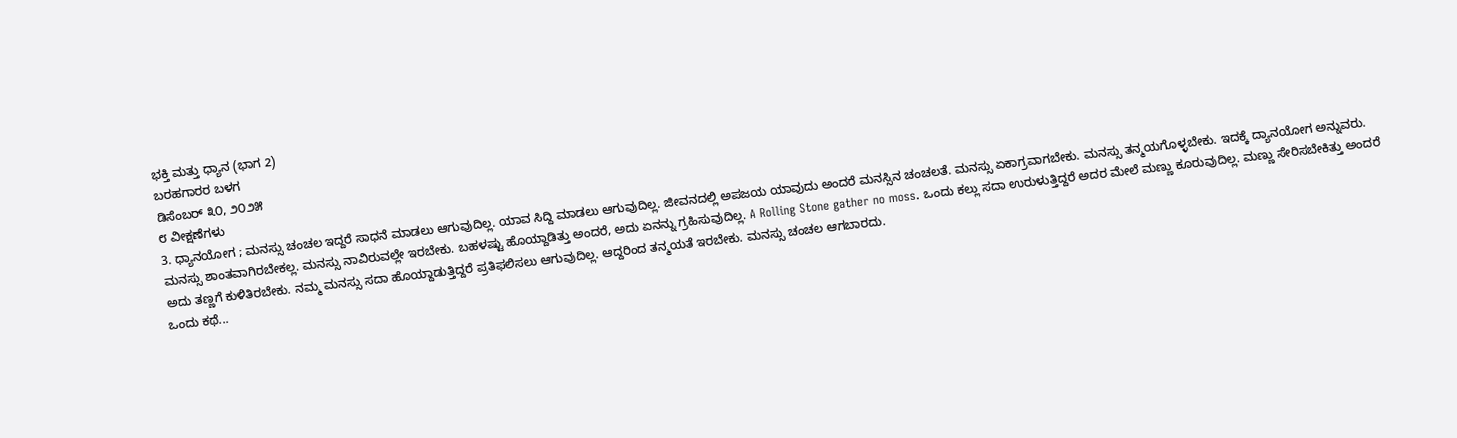ಭಕ್ತಿ ಮತ್ತು ಧ್ಯಾನ (ಭಾಗ 2)
ಬರಹಗಾರರ ಬಳಗ
ಡಿಸೆಂಬರ್ ೩೦, ೨೦೨೫
೮ ವೀಕ್ಷಣೆಗಳು
3. ಧ್ಯಾನಯೋಗ ; ಮನಸ್ಸು ಚಂಚಲ ಇದ್ದರೆ ಸಾಧನೆ ಮಾಡಲು ಆಗುವುದಿಲ್ಲ. ಯಾವ ಸಿದ್ದಿ ಮಾಡಲು ಆಗುವುದಿಲ್ಲ. ಜೀವನದಲ್ಲಿ ಅಪಜಯ ಯಾವುದು ಅಂದರೆ ಮನಸ್ಸಿನ ಚಂಚಲತೆ. ಮನಸ್ಸು ಏಕಾಗ್ರವಾಗಬೇಕು. ಮನಸ್ಸು ತನ್ಮಯಗೊಳ್ಳಬೇಕು. ಇದಕ್ಕೆ ದ್ಯಾನಯೋಗ ಅನ್ನುವರು. ಮನಸ್ಸು ಶಾಂತವಾಗಿರಬೇಕಲ್ಲ. ಮನಸ್ಸು ನಾವಿರುವಲ್ಲೇ ಇರಬೇಕು. ಬಹಳಷ್ಟು ಹೊಯ್ದಾಡಿತ್ತು ಅಂದರೆ, ಅದು ಏನನ್ನು ಗ್ರಹಿಸುವುದಿಲ್ಲ. A Rolling Stone gather no moss. ಒಂದು ಕಲ್ಲು ಸದಾ ಉರುಳುತ್ತಿದ್ದರೆ ಅದರ ಮೇಲೆ ಮಣ್ಣು ಕೂರುವುದಿಲ್ಲ. ಮಣ್ಣು ಸೇರಿಸಬೇಕಿತ್ತು ಅಂದರೆ ಅದು ತಣ್ಣಗೆ ಕುಳಿತಿರಬೇಕು. ನಮ್ಮ ಮನಸ್ಸು ಸದಾ ಹೊಯ್ದಾಡುತ್ತಿದ್ದರೆ ಪ್ರತಿಫಲಿಸಲು ಆಗುವುದಿಲ್ಲ. ಆದ್ದರಿಂದ ತನ್ಮಯತೆ ಇರಬೇಕು. ಮನಸ್ಸು ಚಂಚಲ ಆಗಬಾರದು.
ಒಂದು ಕಥೆ...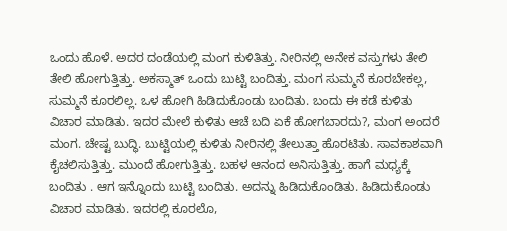ಒಂದು ಹೊಳೆ. ಅದರ ದಂಡೆಯಲ್ಲಿ ಮಂಗ ಕುಳಿತಿತ್ತು. ನೀರಿನಲ್ಲಿ ಅನೇಕ ವಸ್ತುಗಳು ತೇಲಿ ತೇಲಿ ಹೋಗುತ್ತಿತ್ತು. ಅಕಸ್ಮಾತ್ ಒಂದು ಬುಟ್ಟಿ ಬಂದಿತ್ತು. ಮಂಗ ಸುಮ್ಮನೆ ಕೂರಬೇಕಲ್ಲ, ಸುಮ್ಮನೆ ಕೂರಲಿಲ್ಲ. ಒಳ ಹೋಗಿ ಹಿಡಿದುಕೊಂಡು ಬಂದಿತು. ಬಂದು ಈ ಕಡೆ ಕುಳಿತು ವಿಚಾರ ಮಾಡಿತು. ಇದರ ಮೇಲೆ ಕುಳಿತು ಆಚೆ ಬದಿ ಏಕೆ ಹೋಗಬಾರದು?, ಮಂಗ ಅಂದರೆ ಮಂಗ. ಚೇಷ್ಟ ಬುದ್ಧಿ. ಬುಟ್ಟಿಯಲ್ಲಿ ಕುಳಿತು ನೀರಿನಲ್ಲಿ ತೇಲುತ್ತಾ ಹೊರಟಿತು. ಸಾವಕಾಶವಾಗಿ ಕೈಚಲಿಸುತ್ತಿತ್ತು. ಮುಂದೆ ಹೋಗುತ್ತಿತ್ತು. ಬಹಳ ಆನಂದ ಅನಿಸುತ್ತಿತ್ತು. ಹಾಗೆ ಮಧ್ಯಕ್ಕೆ ಬಂದಿತು . ಆಗ ಇನ್ನೊಂದು ಬುಟ್ಟಿ ಬಂದಿತು. ಅದನ್ನು ಹಿಡಿದುಕೊಂಡಿತು. ಹಿಡಿದುಕೊಂಡು ವಿಚಾರ ಮಾಡಿತು. ಇದರಲ್ಲಿ ಕೂರಲೊ,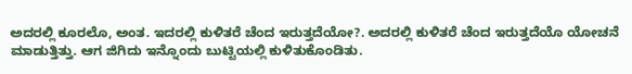ಅದರಲ್ಲಿ ಕೂರಲೊ, ಅಂತ. ಇದರಲ್ಲಿ ಕುಳಿತರೆ ಚೆಂದ ಇರುತ್ತದೆಯೋ?. ಅದರಲ್ಲಿ ಕುಳಿತರೆ ಚೆಂದ ಇರುತ್ತದೆಯೊ ಯೋಚನೆ ಮಾಡುತ್ತಿತ್ತು. ಆಗ ಜಿಗಿದು ಇನ್ನೊಂದು ಬುಟ್ಟಿಯಲ್ಲಿ ಕುಳಿತುಕೊಂಡಿತು.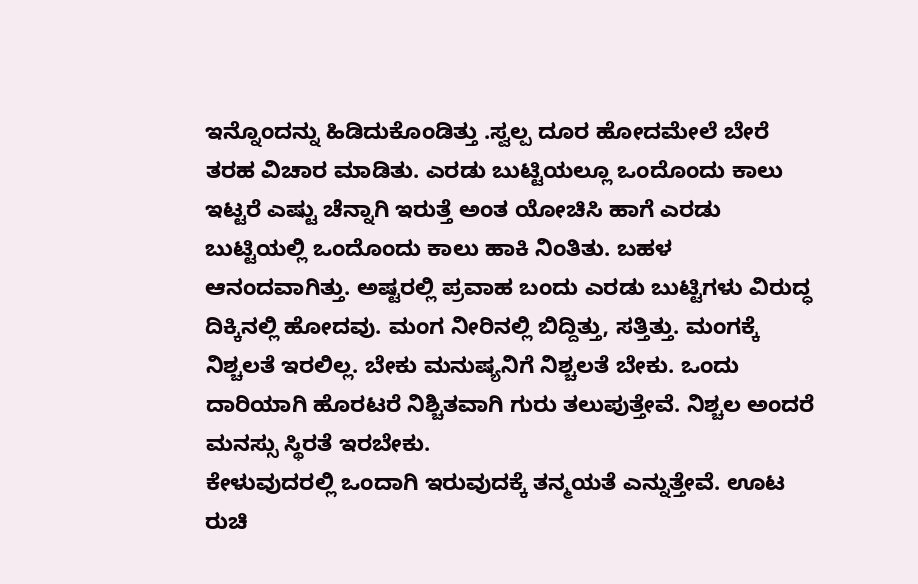ಇನ್ನೊಂದನ್ನು ಹಿಡಿದುಕೊಂಡಿತ್ತು .ಸ್ವಲ್ಪ ದೂರ ಹೋದಮೇಲೆ ಬೇರೆ ತರಹ ವಿಚಾರ ಮಾಡಿತು. ಎರಡು ಬುಟ್ಟಿಯಲ್ಲೂ ಒಂದೊಂದು ಕಾಲು ಇಟ್ಟರೆ ಎಷ್ಟು ಚೆನ್ನಾಗಿ ಇರುತ್ತೆ ಅಂತ ಯೋಚಿಸಿ ಹಾಗೆ ಎರಡು ಬುಟ್ಟಿಯಲ್ಲಿ ಒಂದೊಂದು ಕಾಲು ಹಾಕಿ ನಿಂತಿತು. ಬಹಳ ಆನಂದವಾಗಿತ್ತು. ಅಷ್ಟರಲ್ಲಿ ಪ್ರವಾಹ ಬಂದು ಎರಡು ಬುಟ್ಟಿಗಳು ವಿರುದ್ಧ ದಿಕ್ಕಿನಲ್ಲಿ ಹೋದವು. ಮಂಗ ನೀರಿನಲ್ಲಿ ಬಿದ್ದಿತ್ತು, ಸತ್ತಿತ್ತು. ಮಂಗಕ್ಕೆ ನಿಶ್ಚಲತೆ ಇರಲಿಲ್ಲ. ಬೇಕು ಮನುಷ್ಯನಿಗೆ ನಿಶ್ಚಲತೆ ಬೇಕು. ಒಂದು ದಾರಿಯಾಗಿ ಹೊರಟರೆ ನಿಶ್ಚಿತವಾಗಿ ಗುರು ತಲುಪುತ್ತೇವೆ. ನಿಶ್ಚಲ ಅಂದರೆ ಮನಸ್ಸು ಸ್ಥಿರತೆ ಇರಬೇಕು.
ಕೇಳುವುದರಲ್ಲಿ ಒಂದಾಗಿ ಇರುವುದಕ್ಕೆ ತನ್ಮಯತೆ ಎನ್ನುತ್ತೇವೆ. ಊಟ ರುಚಿ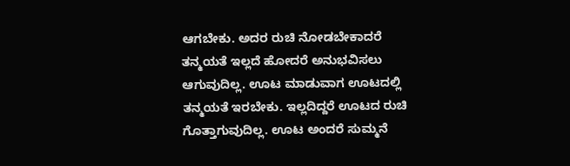ಆಗಬೇಕು. ಅದರ ರುಚಿ ನೋಡಬೇಕಾದರೆ ತನ್ಮಯತೆ ಇಲ್ಲದೆ ಹೋದರೆ ಅನುಭವಿಸಲು ಆಗುವುದಿಲ್ಲ. ಊಟ ಮಾಡುವಾಗ ಊಟದಲ್ಲಿ ತನ್ಮಯತೆ ಇರಬೇಕು. ಇಲ್ಲದಿದ್ದರೆ ಊಟದ ರುಚಿ ಗೊತ್ತಾಗುವುದಿಲ್ಲ. ಊಟ ಅಂದರೆ ಸುಮ್ಮನೆ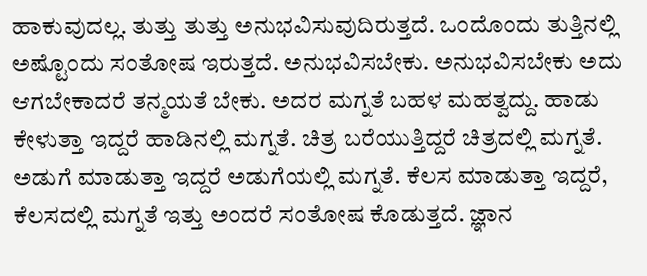ಹಾಕುವುದಲ್ಲ. ತುತ್ತು ತುತ್ತು ಅನುಭವಿಸುವುದಿರುತ್ತದೆ. ಒಂದೊಂದು ತುತ್ತಿನಲ್ಲಿ ಅಷ್ಟೊಂದು ಸಂತೋಷ ಇರುತ್ತದೆ. ಅನುಭವಿಸಬೇಕು. ಅನುಭವಿಸಬೇಕು ಅದು ಆಗಬೇಕಾದರೆ ತನ್ಮಯತೆ ಬೇಕು. ಅದರ ಮಗ್ನತೆ ಬಹಳ ಮಹತ್ವದ್ದು. ಹಾಡು ಕೇಳುತ್ತಾ ಇದ್ದರೆ ಹಾಡಿನಲ್ಲಿ ಮಗ್ನತೆ. ಚಿತ್ರ ಬರೆಯುತ್ತಿದ್ದರೆ ಚಿತ್ರದಲ್ಲಿ ಮಗ್ನತೆ. ಅಡುಗೆ ಮಾಡುತ್ತಾ ಇದ್ದರೆ ಅಡುಗೆಯಲ್ಲಿ ಮಗ್ನತೆ. ಕೆಲಸ ಮಾಡುತ್ತಾ ಇದ್ದರೆ, ಕೆಲಸದಲ್ಲಿ ಮಗ್ನತೆ ಇತ್ತು ಅಂದರೆ ಸಂತೋಷ ಕೊಡುತ್ತದೆ. ಜ್ಞಾನ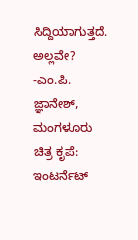ಸಿದ್ದಿಯಾಗುತ್ತದೆ. ಅಲ್ಲವೇ?
-ಎಂ.ಪಿ. ಜ್ಞಾನೇಶ್, ಮಂಗಳೂರು
ಚಿತ್ರ ಕೃಪೆ: ಇಂಟರ್ನೆಟ್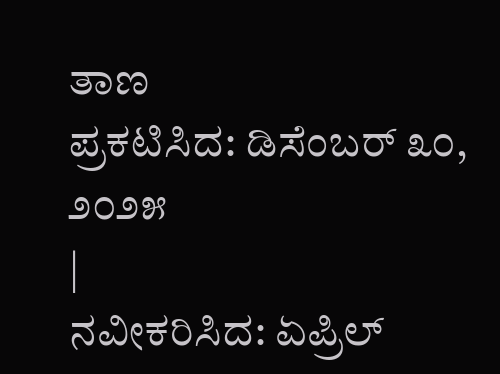ತಾಣ
ಪ್ರಕಟಿಸಿದ: ಡಿಸೆಂಬರ್ ೩೦, ೨೦೨೫
|
ನವೀಕರಿಸಿದ: ಏಪ್ರಿಲ್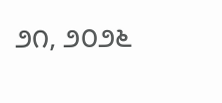೨೧, ೨೦೨೬